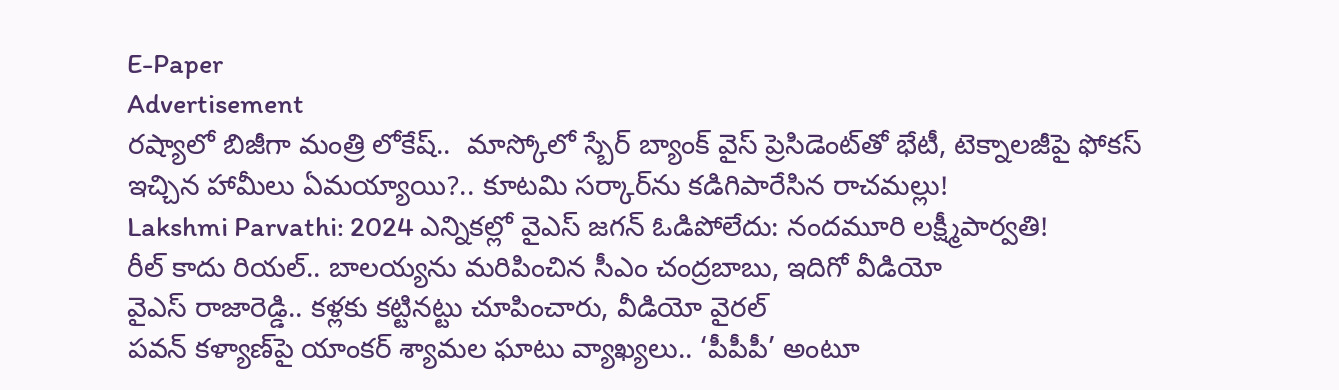E-Paper
Advertisement
రష్యాలో బిజీగా మంత్రి లోకేష్..  మాస్కోలో స్బేర్‌ బ్యాంక్ వైస్ ప్రెసిడెంట్‌తో భేటీ, టెక్నాలజీపై ఫోకస్
ఇచ్చిన హామీలు ఏమయ్యాయి?.. కూటమి సర్కార్‌ను కడిగిపారేసిన రాచమల్లు!
Lakshmi Parvathi: 2024 ఎన్నికల్లో వైఎస్ జగన్ ఓడిపోలేదు: నందమూరి లక్ష్మీపార్వతి!
రీల్ కాదు రియల్.. బాలయ్యను మరిపించిన సీఎం చంద్రబాబు, ఇదిగో వీడియో
వైఎస్ రాజారెడ్డి.. కళ్లకు కట్టినట్టు చూపించారు, వీడియో వైరల్
పవన్ కళ్యాణ్‌పై యాంకర్ శ్యామల ఘాటు వ్యాఖ్యలు.. ‘పీపీపీ’ అంటూ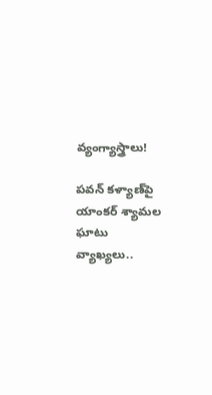వ్యంగ్యాస్త్రాలు!

పవన్ కళ్యాణ్‌పై యాంకర్ శ్యామల ఘాటు వ్యాఖ్యలు..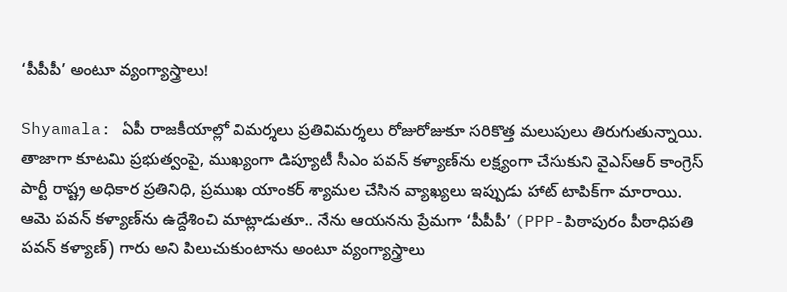‘పీపీపీ’ అంటూ వ్యంగ్యాస్త్రాలు!

Shyamala: ఏపీ రాజకీయాల్లో విమర్శలు ప్రతివిమర్శలు రోజురోజుకూ సరికొత్త మలుపులు తిరుగుతున్నాయి. తాజాగా కూటమి ప్రభుత్వంపై, ముఖ్యంగా డిప్యూటీ సీఎం పవన్ కళ్యాణ్‌ను లక్ష్యంగా చేసుకుని వైఎస్ఆర్ కాంగ్రెస్ పార్టీ రాష్ట్ర అధికార ప్రతినిధి, ప్రముఖ యాంకర్ శ్యామల చేసిన వ్యాఖ్యలు ఇప్పుడు హాట్ టాపిక్‌గా మారాయి. ఆమె పవన్ కళ్యాణ్‌ను ఉద్దేశించి మాట్లాడుతూ.. నేను ఆయనను ప్రేమగా ‘పీపీపీ’ (PPP-పిఠాపురం పీఠాధిపతి పవన్ కళ్యాణ్) గారు అని పిలుచుకుంటాను అంటూ వ్యంగ్యాస్త్రాలు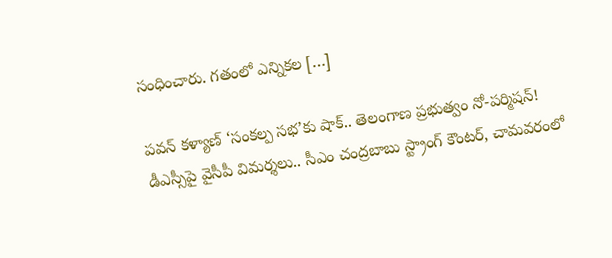సంధించారు. గతంలో ఎన్నికల […]

పవన్ కళ్యాణ్ ‘సంకల్ప సభ’కు షాక్.. తెలంగాణ ప్రభుత్వం నో-పర్మిషన్!
డీఎస్సీపై వైసీపీ విమర్శలు.. సీఎం చంద్రబాబు స్ట్రాంగ్ కౌంటర్, చామవరంలో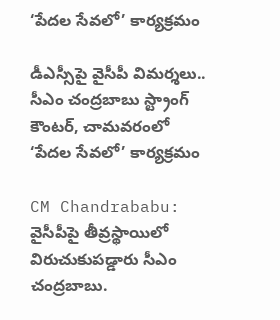‘పేదల సేవలో’ కార్యక్రమం

డీఎస్సీపై వైసీపీ విమర్శలు.. సీఎం చంద్రబాబు స్ట్రాంగ్ కౌంటర్, చామవరంలో ‘పేదల సేవలో’ కార్యక్రమం

CM Chandrababu: వైసీపీపై తీవ్రస్థాయిలో విరుచుకుపడ్డారు సీఎం చంద్రబాబు.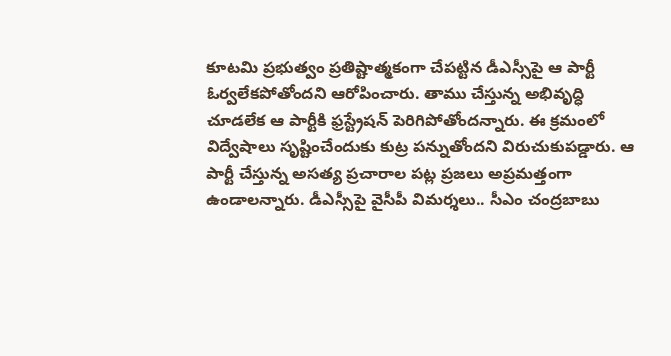కూటమి ప్రభుత్వం ప్రతిష్టాత్మకంగా చేపట్టిన డీఎస్సీపై ఆ పార్టీ ఓర్వలేకపోతోందని ఆరోపించారు. తాము చేస్తున్న అభివృద్ధి చూడలేక ఆ పార్టీకి ఫ్రస్ట్రేషన్‌ పెరిగిపోతోందన్నారు. ఈ క్రమంలో విద్వేషాలు సృష్టించేందుకు కుట్ర పన్నుతోందని విరుచుకుపడ్డారు. ఆ పార్టీ చేస్తున్న అసత్య ప్రచారాల పట్ల ప్రజలు అప్రమత్తంగా ఉండాలన్నారు. డీఎస్సీపై వైసీపీ విమర్శలు.. సీఎం చంద్రబాబు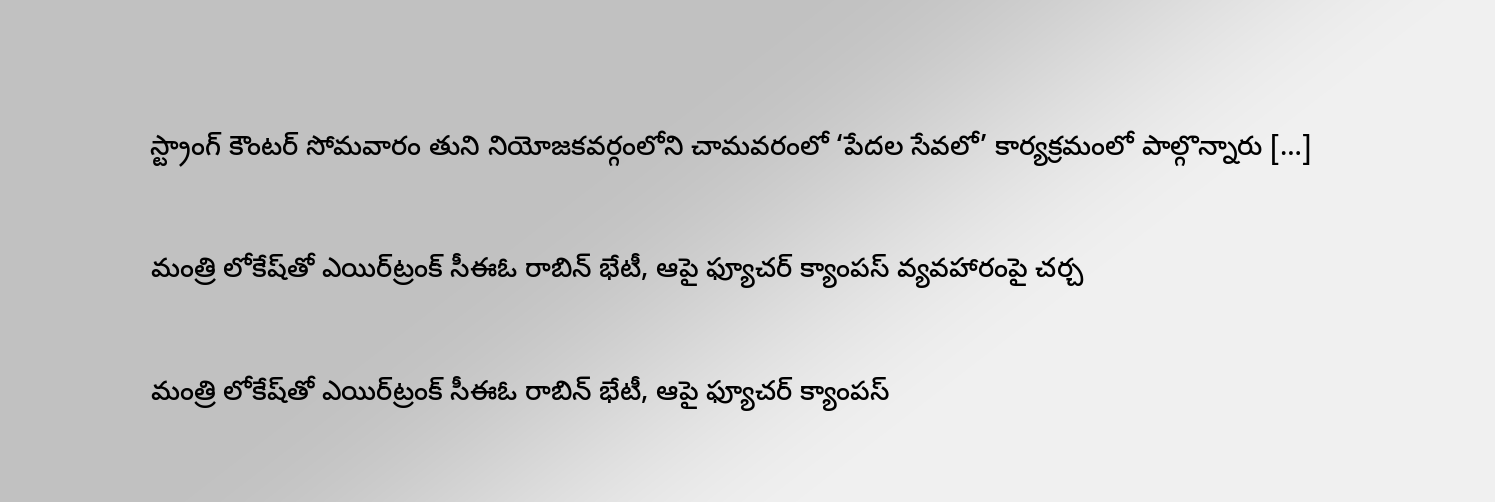స్ట్రాంగ్ కౌంటర్ సోమవారం తుని నియోజకవర్గంలోని చామవరంలో ‘పేదల సేవలో’ కార్యక్రమంలో పాల్గొన్నారు […]

మంత్రి లోకేష్‌తో ఎయిర్‌ట్రంక్ సీఈఓ రాబిన్ భేటీ, ఆపై ఫ్యూచర్ క్యాంపస్ వ్యవహారంపై చర్చ

మంత్రి లోకేష్‌తో ఎయిర్‌ట్రంక్ సీఈఓ రాబిన్ భేటీ, ఆపై ఫ్యూచర్ క్యాంపస్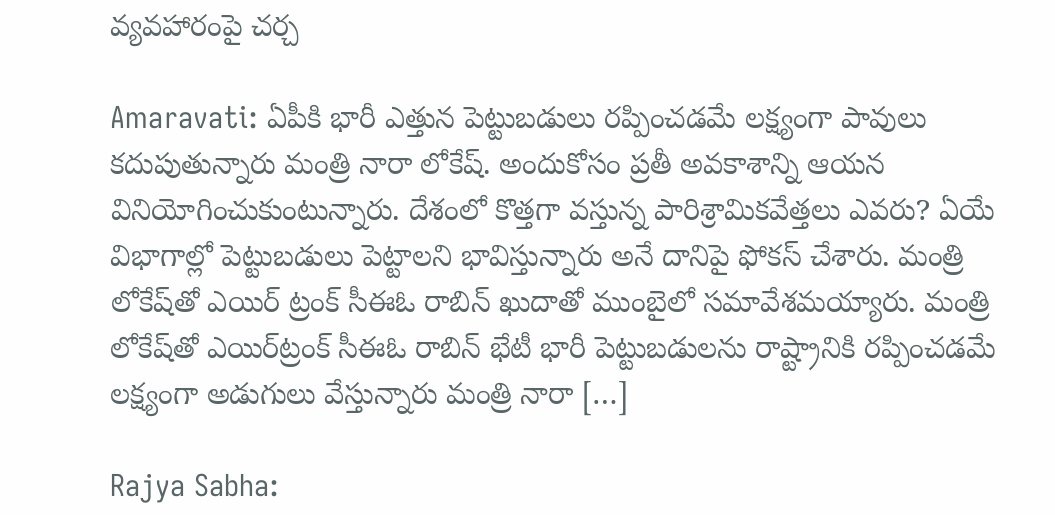వ్యవహారంపై చర్చ

Amaravati: ఏపీకి భారీ ఎత్తున పెట్టుబడులు రప్పించడమే లక్ష్యంగా పావులు కదుపుతున్నారు మంత్రి నారా లోకేష్. అందుకోసం ప్రతీ అవకాశాన్ని ఆయన వినియోగించుకుంటున్నారు. దేశంలో కొత్తగా వస్తున్న పారిశ్రామికవేత్తలు ఎవరు? ఏయే విభాగాల్లో పెట్టుబడులు పెట్టాలని భావిస్తున్నారు అనే దానిపై ఫోకస్ చేశారు. మంత్రి లోకేష్‌తో ఎయిర్‌ ట్రంక్ సీఈఓ రాబిన్ ఖుదాతో ముంబైలో సమావేశమయ్యారు. మంత్రి లోకేష్‌తో ఎయిర్‌ట్రంక్ సీఈఓ రాబిన్ భేటీ భారీ పెట్టుబడులను రాష్ట్రానికి రప్పించడమే లక్ష్యంగా అడుగులు వేస్తున్నారు మంత్రి నారా […]

Rajya Sabha: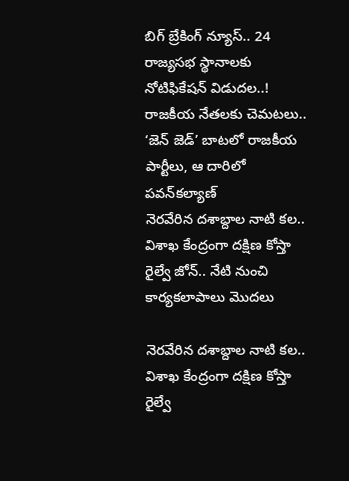బిగ్ బ్రేకింగ్ న్యూస్.. 24 రాజ్యసభ స్థానాలకు నోటిఫికేషన్‌ విడుదల..!
రాజకీయ నేతలకు చెమటలు..  ‘జెన్ జెడ్’ బాటలో రాజకీయ పార్టీలు, ఆ దారిలో పవన్‌కల్యాణ్
నెరవేరిన దశాబ్దాల నాటి కల.. విశాఖ కేంద్రంగా దక్షిణ కోస్తా రైల్వే జోన్.. నేటి నుంచి కార్యకలాపాలు మొదలు

నెరవేరిన దశాబ్దాల నాటి కల.. విశాఖ కేంద్రంగా దక్షిణ కోస్తా రైల్వే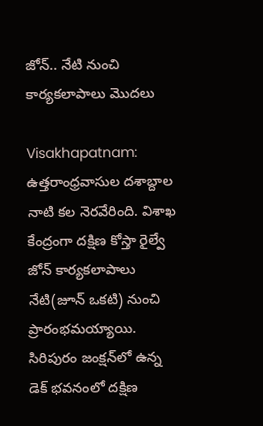జోన్.. నేటి నుంచి కార్యకలాపాలు మొదలు

Visakhapatnam:  ఉత్తరాంధ్రవాసుల దశాబ్దాల నాటి కల నెరవేరింది. విశాఖ కేంద్రంగా దక్షిణ కోస్తా రైల్వే జోన్ కార్యకలాపాలు నేటి(జూన్ ఒకటి) నుంచి ప్రారంభమయ్యాయి. సిరిపురం జంక్షన్‌లో ఉన్న డెక్ భవనంలో దక్షిణ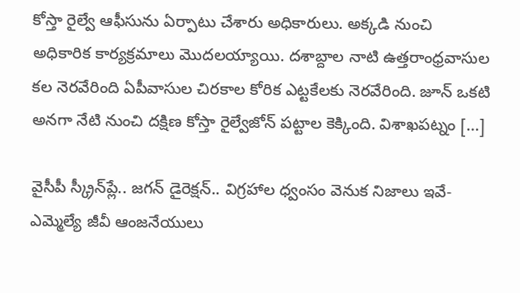కోస్తా రైల్వే ఆఫీసును ఏర్పాటు చేశారు అధికారులు. అక్కడి నుంచి అధికారిక కార్యక్రమాలు మొదలయ్యాయి. దశాబ్దాల నాటి ఉత్తరాంధ్రవాసుల కల నెరవేరింది ఏపీవాసుల చిరకాల కోరిక ఎట్టకేలకు నెరవేరింది. జూన్ ఒకటి అనగా నేటి నుంచి దక్షిణ కోస్తా రైల్వేజోన్‌ పట్టాల కెక్కింది. విశాఖపట్నం […]

వైసీపీ స్క్రీన్‌ప్లే.. జగన్ డైరెక్షన్.. విగ్రహాల ధ్వంసం వెనుక నిజాలు ఇవే- ఎమ్మెల్యే జీవీ ఆంజనేయులు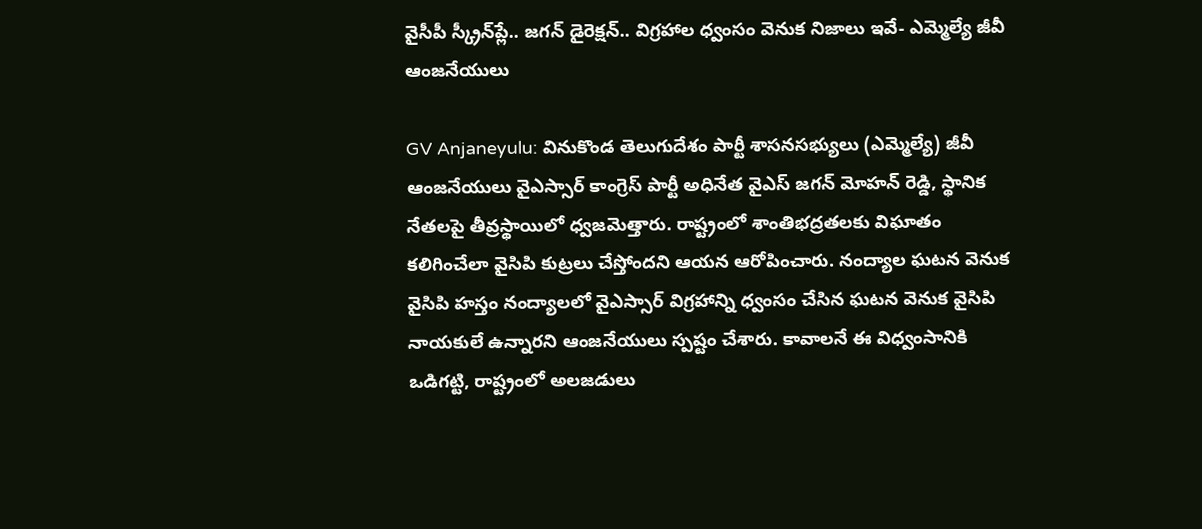వైసీపీ స్క్రీన్‌ప్లే.. జగన్ డైరెక్షన్.. విగ్రహాల ధ్వంసం వెనుక నిజాలు ఇవే- ఎమ్మెల్యే జీవీ ఆంజనేయులు

GV Anjaneyulu: వినుకొండ తెలుగుదేశం పార్టీ శాసనసభ్యులు (ఎమ్మెల్యే) జీవీ ఆంజనేయులు వైఎస్సార్ కాంగ్రెస్ పార్టీ అధినేత వైఎస్ జగన్ మోహన్ రెడ్డి, స్థానిక నేతలపై తీవ్రస్థాయిలో ధ్వజమెత్తారు. రాష్ట్రంలో శాంతిభద్రతలకు విఘాతం కలిగించేలా వైసిపి కుట్రలు చేస్తోందని ఆయన ఆరోపించారు. నంద్యాల ఘటన వెనుక వైసిపి హస్తం నంద్యాలలో వైఎస్సార్ విగ్రహాన్ని ధ్వంసం చేసిన ఘటన వెనుక వైసిపి నాయకులే ఉన్నారని ఆంజనేయులు స్పష్టం చేశారు. కావాలనే ఈ విధ్వంసానికి ఒడిగట్టి, రాష్ట్రంలో అలజడులు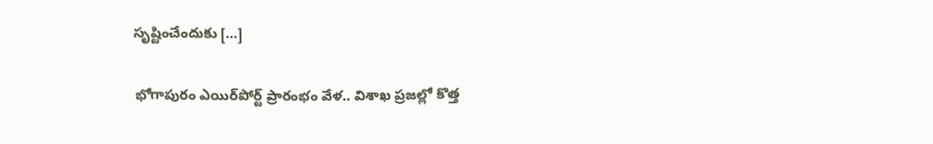సృష్టించేందుకు […]

భోగాపురం ఎయిర్‌పోర్ట్ ప్రారంభం వేళ.. విశాఖ ప్రజల్లో కొత్త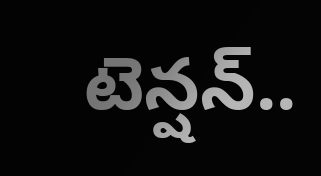టెన్షన్..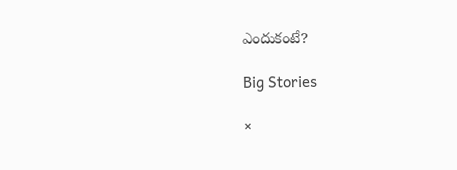ఎందుకంటే?

Big Stories

×